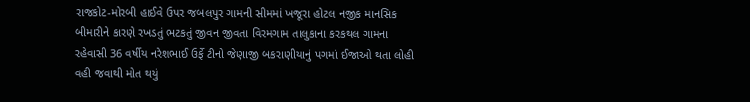રાજકોટ-મોરબી હાઈવે ઉપર જબલપુર ગામની સીમમાં ખજૂરા હોટલ નજીક માનસિક બીમારીને કારણે રખડતું ભટકતું જીવન જીવતા વિરમગામ તાલુકાના કરકથલ ગામના રહેવાસી 36 વર્ષીય નરેશભાઈ ઉર્ફે ટીનો જેણાજી બકરાણીયાનું પગમાં ઈજાઓ થતા લોહી વહી જવાથી મોત થયું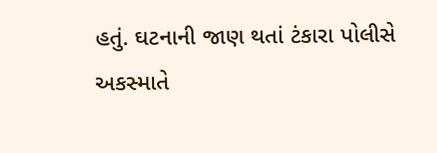હતું. ઘટનાની જાણ થતાં ટંકારા પોલીસે અકસ્માતે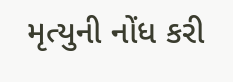મૃત્યુની નોંધ કરી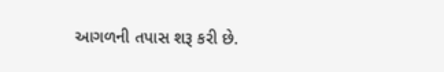આગળની તપાસ શરૂ કરી છે.